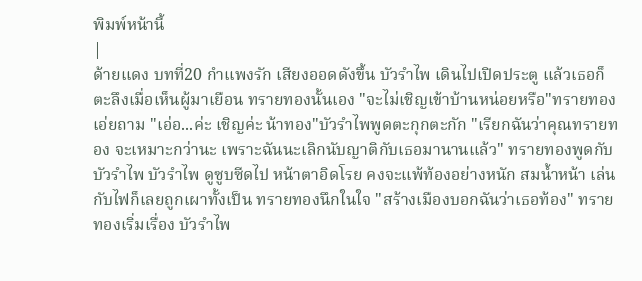พิมพ์หน้านี้
|
ด้ายแดง บทที่20 กำแพงรัก เสียงออดดังขึ้น บัวรำไพ เดินไปเปิดประตู แล้วเธอก็ตะลึงเมื่อเห็นผู้มาเยือน ทรายทองนั้นเอง "จะไม่เชิญเข้าบ้านหน่อยหรือ"ทรายทองเอ่ยถาม "เอ่อ...ค่ะ เชิญค่ะ น้าทอง"บัวรำไพพูดตะกุกตะกัก "เรียกฉันว่าคุณทรายทอง จะเหมาะกว่านะ เพราะฉันนะเลิกนับญาติกับเธอมานานแล้ว" ทรายทองพูดกับบัวรำไพ บัวรำไพ ดูซูบซีดไป หน้าตาอิดโรย คงจะแพ้ท้องอย่างหนัก สมน้ำหน้า เล่นกับไฟก็เลยถูกเผาทั้งเป็น ทรายทองนึกในใจ "สร้างเมืองบอกฉันว่าเธอท้อง" ทรายทองเริ่มเรื่อง บัวรำไพ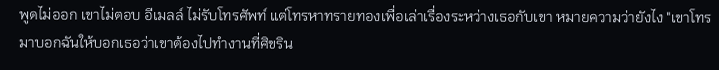พูดไม่ออก เขาไม่ตอบ อีเมลล์ ไม่รับโทรศัพท์ แต่โทรหาทรายทองเพื่อเล่าเรื่องระหว่างเธอกับเขา หมายความว่ายังไง "เขาโทรมาบอกฉันให้บอกเธอว่าเขาต้องไปทำงานที่ศิขริน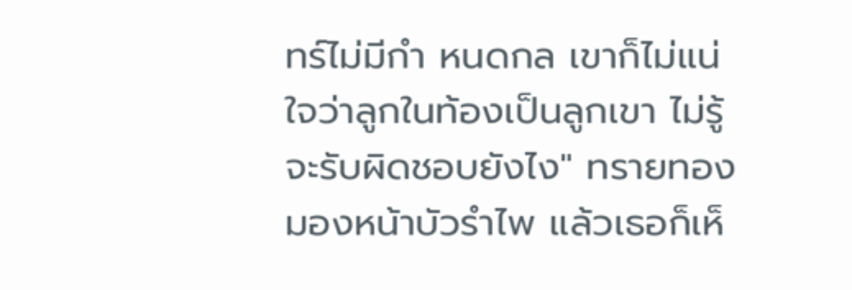ทร์ไม่มีกำ หนดกล เขาก็ไม่แน่ใจว่าลูกในท้องเป็นลูกเขา ไม่รู้จะรับผิดชอบยังไง" ทรายทองมองหน้าบัวรำไพ แล้วเธอก็เห็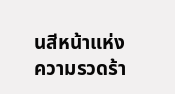นสีหน้าแห่งความรวดร้า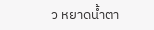ว หยาดน้ำตา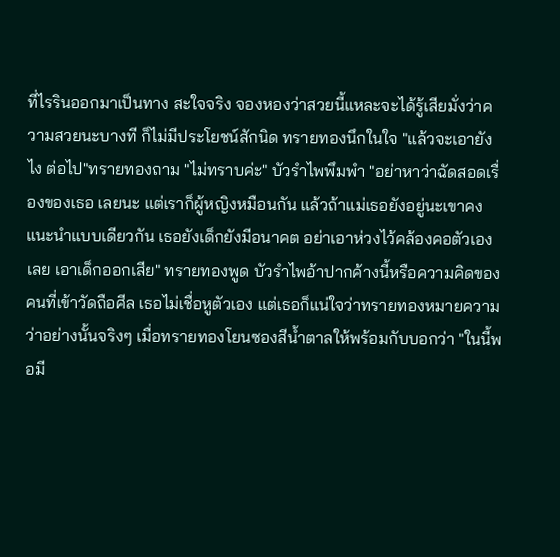ที่ไรรินออกมาเป็นทาง สะใจจริง จองหองว่าสวยนี้แหละจะได้รู้เสียมั่งว่าความสวยนะบางที ก็ไม่มีประโยชน์สักนิด ทรายทองนึกในใจ "แล้วจะเอายังไง ต่อไป"ทรายทองถาม "ไม่ทราบค่ะ" บัวรำไพพึมพำ "อย่าหาว่าฉัดสอดเรื่องของเธอ เลยนะ แต่เราก็ผู้หญิงหมือนกัน แล้วถ้าแม่เธอยังอยู่นะเขาคงแนะนำแบบเดียวกัน เธอยังเด็กยังมีอนาคต อย่าเอาห่วงไว้คล้องคอตัวเองเลย เอาเด็กออกเสีย" ทรายทองพูด บัวรำไพอ้าปากค้างนี้หรือความคิดของคนที่เข้าวัดถือศีล เธอไม่เชื่อหูตัวเอง แต่เธอก็แน่ใจว่าทรายทองหมายความว่าอย่างนั้นจริงๆ เมื่อทรายทองโยนซองสีน้ำตาลให้พร้อมกับบอกว่า "ในนี้พอมี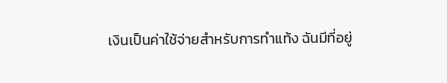เงินเป็นค่าใช้จ่ายสำหรับการทำแท้ง ฉันมีที่อยู่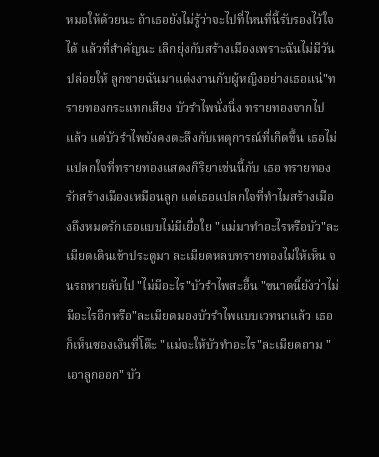หมอให้ด้วยนะ ถ้าเธอยังไม่รู้ว่าจะไปที่ไหนที่นี้รับรองไว้ใจได้ แล้วที่สำคัญนะ เลิกยุ่งกับสร้างเมืองเพราะฉันไม่มีวันปล่อยให้ ลูกชายฉันมาแต่งงานกับผู้หญิงอย่างเธอแน่"ทรายทองกระแทกเสียง บัวรำไพนั่งนิ่ง ทรายทองจากไปแล้ว แต่บัวรำไพยังคงตะลึงกับเหตุการณ์ที่เกิดขึ้น เธอไม่แปลกใจที่ทรายทองแสดงกิริยาเช่นนี้กับ เธอ ทรายทองรักสร้างเมืองเหมือนลูก แต่เธอแปลกใจที่ทำไมสร้างเมืองถึงหมดรักเธอแบบไม่มีเยื่อใย "แม่มาทำอะไรหรือบัว"ละเมียดเดินเข้าประตูมา ละเมียดหลบทรายทองไม่ให้เห็น จนรถหายลับไป "ไม่มีอะไร"บัวรำไพสะอื้น "ขนาดนี้ยังว่าไม่มีอะไรอีกหรือ"ละเมียดมองบัวรำไพแบบเวทนาแล้ว เธอก็เห็นซองเงินที่โต๊ะ "แม่จะให้บัวทำอะไร"ละเมียดถาม "เอาลูกออก" บัว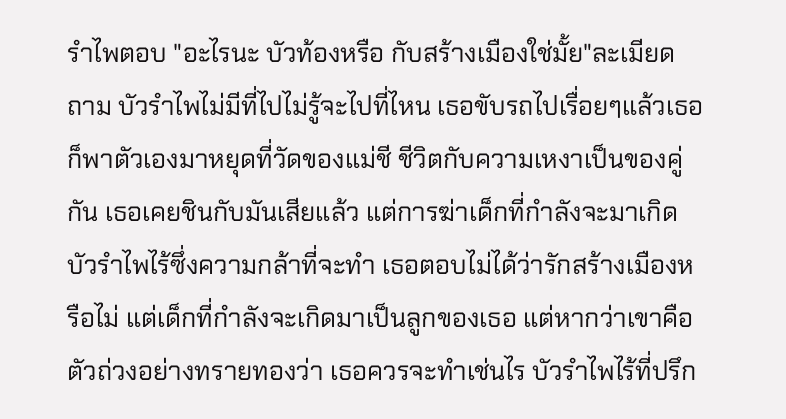รำไพตอบ "อะไรนะ บัวท้องหรือ กับสร้างเมืองใช่มั้ย"ละเมียดถาม บัวรำไพไม่มีที่ไปไม่รู้จะไปที่ไหน เธอขับรถไปเรื่อยๆแล้วเธอก็พาตัวเองมาหยุดที่วัดของแม่ชี ชีวิตกับความเหงาเป็นของคู่กัน เธอเคยชินกับมันเสียแล้ว แต่การฆ่าเด็กที่กำลังจะมาเกิดบัวรำไพไร้ซึ่งความกล้าที่จะทำ เธอตอบไม่ได้ว่ารักสร้างเมืองหรือไม่ แต่เด็กที่กำลังจะเกิดมาเป็นลูกของเธอ แต่หากว่าเขาคือตัวถ่วงอย่างทรายทองว่า เธอควรจะทำเช่นไร บัวรำไพไร้ที่ปรึก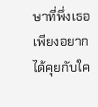ษาที่พึ่งเธอเพียงอยากได้คุยกับใค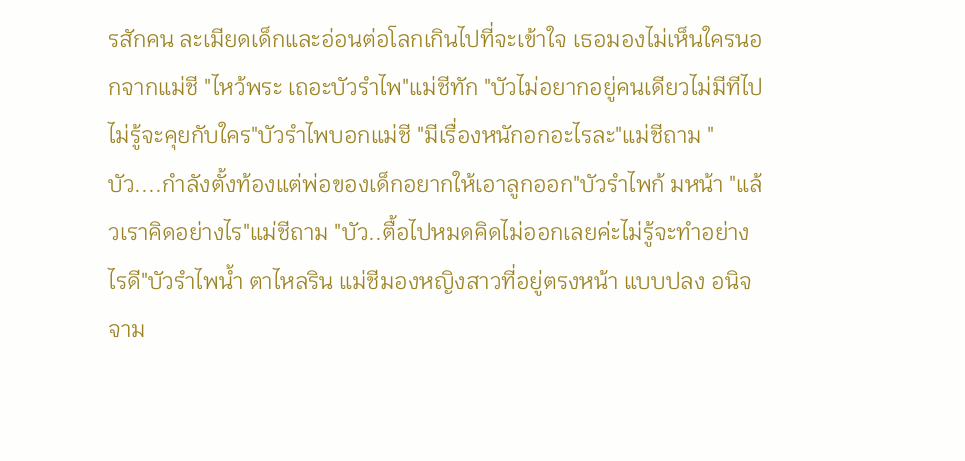รสักคน ละเมียดเด็กและอ่อนต่อโลกเกินไปที่จะเข้าใจ เธอมองไม่เห็นใครนอกจากแม่ชี "ไหว้พระ เถอะบัวรำไพ"แม่ชีทัก "บัวไม่อยากอยู่คนเดียวไม่มีทีไป ไม่รู้จะคุยกับใคร"บัวรำไพบอกแม่ชี "มีเรื่องหนักอกอะไรละ"แม่ชีถาม "บัว....กำลังตั้งท้องแต่พ่อของเด็กอยากให้เอาลูกออก"บัวรำไพก้ มหน้า "แล้วเราคิดอย่างไร"แม่ชีถาม "บัว..ตื้อไปหมดคิดไม่ออกเลยค่ะไม่รู้จะทำอย่างไรดี"บัวรำไพน้ำ ตาไหลริน แม่ชีมองหญิงสาวที่อยู่ตรงหน้า แบบปลง อนิจจาม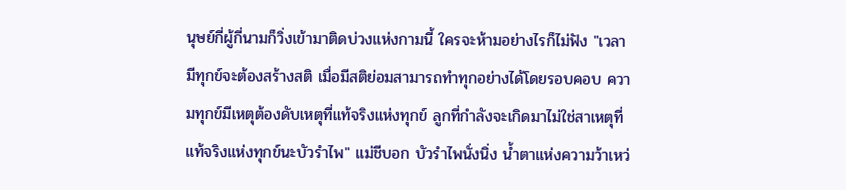นุษย์กี่ผู้กี่นามก็วิ่งเข้ามาติดบ่วงแห่งกามนี้ ใครจะห้ามอย่างไรก็ไม่ฟัง "เวลามีทุกข์จะต้องสร้างสติ เมื่อมีสติย่อมสามารถทำทุกอย่างได้โดยรอบคอบ ความทุกข์มีเหตุต้องดับเหตุที่แท้จริงแห่งทุกข์ ลูกที่กำลังจะเกิดมาไม่ใช่สาเหตุที่แท้จริงแห่งทุกข์นะบัวรำไพ" แม่ชีบอก บัวรำไพนั่งนิ่ง น้ำตาแห่งความว้าเหว่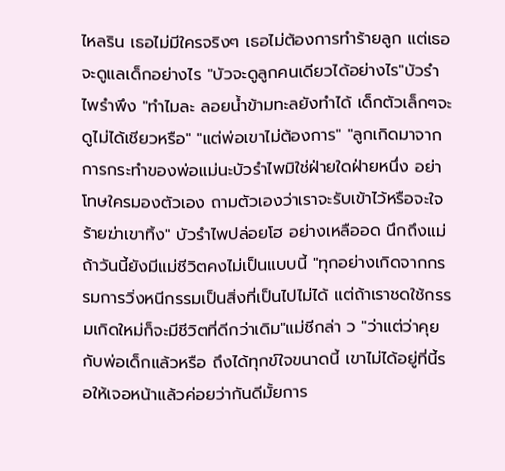ไหลริน เธอไม่มีใครจริงๆ เธอไม่ต้องการทำร้ายลูก แต่เธอจะดูแลเด็กอย่างไร "บัวจะดูลูกคนเดียวได้อย่างไร"บัวรำไพรำพึง "ทำไมละ ลอยน้ำข้ามทะลยังทำได้ เด็กตัวเล็กๆจะดูไม่ได้เชียวหรือ" "แต่พ่อเขาไม่ต้องการ" "ลูกเกิดมาจากการกระทำของพ่อแม่นะบัวรำไพมิใช่ฝ่ายใดฝ่ายหนึ่ง อย่าโทษใครมองตัวเอง ถามตัวเองว่าเราจะรับเข้าไว้หรือจะใจร้ายฆ่าเขาทิ้ง" บัวรำไพปล่อยโฮ อย่างเหลืออด นึกถึงแม่ ถ้าวันนี้ยังมีแม่ชีวิตคงไม่เป็นแบบนี้ "ทุกอย่างเกิดจากกรรมการวิ่งหนีกรรมเป็นสิ่งที่เป็นไปไม่ได้ แต่ถ้าเราชดใช้กรรมเกิดใหม่ก็จะมีชีวิตที่ดีกว่าเดิม"แม่ชีกล่า ว "ว่าแต่ว่าคุยกับพ่อเด็กแล้วหรือ ถึงได้ทุกข์ใจขนาดนี้ เขาไม่ได้อยู่ที่นี้รอให้เจอหน้าแล้วค่อยว่ากันดีมั้ยการ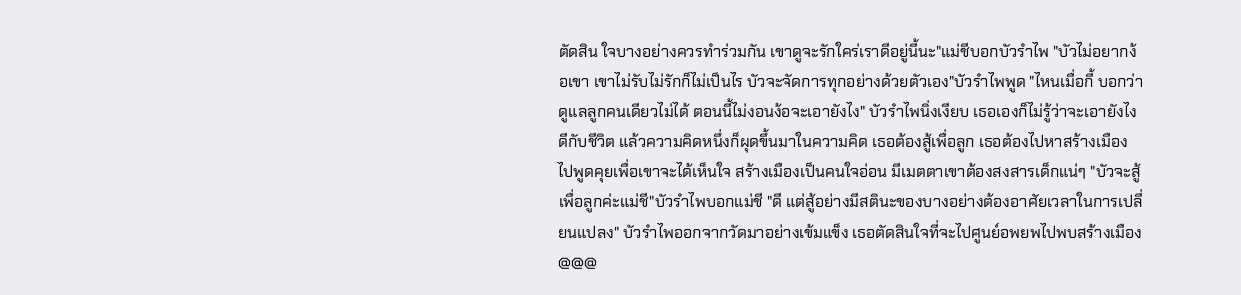ตัดสิน ใจบางอย่างควรทำร่วมกัน เขาดูจะรักใคร่เราดีอยู่นี้นะ"แม่ชีบอกบัวรำไพ "บัวไม่อยากง้อเขา เขาไม่รับไม่รักก็ไม่เป็นไร บัวจะจัดการทุกอย่างด้วยตัวเอง"บัวรำไพพูด "ไหนเมื่อกี้ บอกว่าดูแลลูกคนเดียวไม่ได้ ตอนนี้ไม่งอนง้อจะเอายังไง" บัวรำไพนิ่งเงียบ เธอเองก็ไม่รู้ว่าจะเอายังไงดีกับชีวิต แล้วความคิดหนึ่งก็ผุดขึ้นมาในความคิด เธอต้องสู้เพื่อลูก เธอต้องไปหาสร้างเมือง ไปพูดคุยเพื่อเขาจะได้เห็นใจ สร้างเมืองเป็นคนใจอ่อน มีเมตตาเขาต้องสงสารเด็กแน่ๆ "บัวจะสู้เพื่อลูกค่ะแม่ชี"บัวรำไพบอกแม่ชี "ดี แต่สู้อย่างมีสตินะของบางอย่างต้องอาศัยเวลาในการเปลี่ยนแปลง" บัวรำไพออกจากวัดมาอย่างเข้มแข็ง เธอตัดสินใจที่จะไปศูนย์อพยพไปพบสร้างเมือง @@@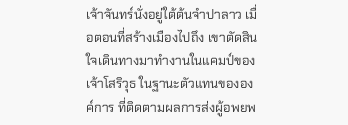เจ้าจันทร์นั่งอยู่ใต้ต้นจำปาลาว เมื่อตอนที่สร้างเมืองไปถึง เขาตัดสินใจเดินทางมาทำงานในแคมป์ของเจ้าโสริวุธ ในฐานะตัวแทนขององค์การ ที่ติดตามผลการส่งผู้อพยพ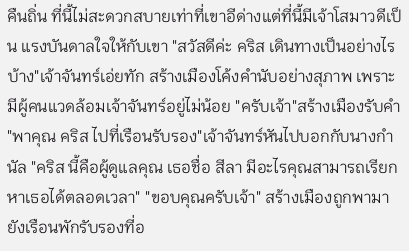คืนถิ่น ที่นี้ไม่สะดวกสบายเท่าที่เขาอีด่างแต่ที่นี้มีเจ้าโสมาวดีเป็น แรงบันดาลใจให้กับเขา "สวัสดีค่ะ คริส เดินทางเป็นอย่างไรบ้าง"เจ้าจันทร์เอ่ยทัก สร้างเมืองโค้งคำนับอย่างสุภาพ เพราะมีผู้คนแวดล้อมเจ้าจันทร์อยู่ไม่น้อย "ครับเจ้า"สร้างเมืองรับคำ "พาคุณ คริส ไปที่เรือนรับรอง"เจ้าจันทร์หันไปบอกกับนางกำนัล "คริส นี้คือผู้ดูแลคุณ เธอชื่อ สีลา มีอะไรคุณสามารถเรียกหาเธอได้ตลอดเวลา" "ขอบคุณครับเจ้า" สร้างเมืองถูกพามายังเรือนพักรับรองที่อ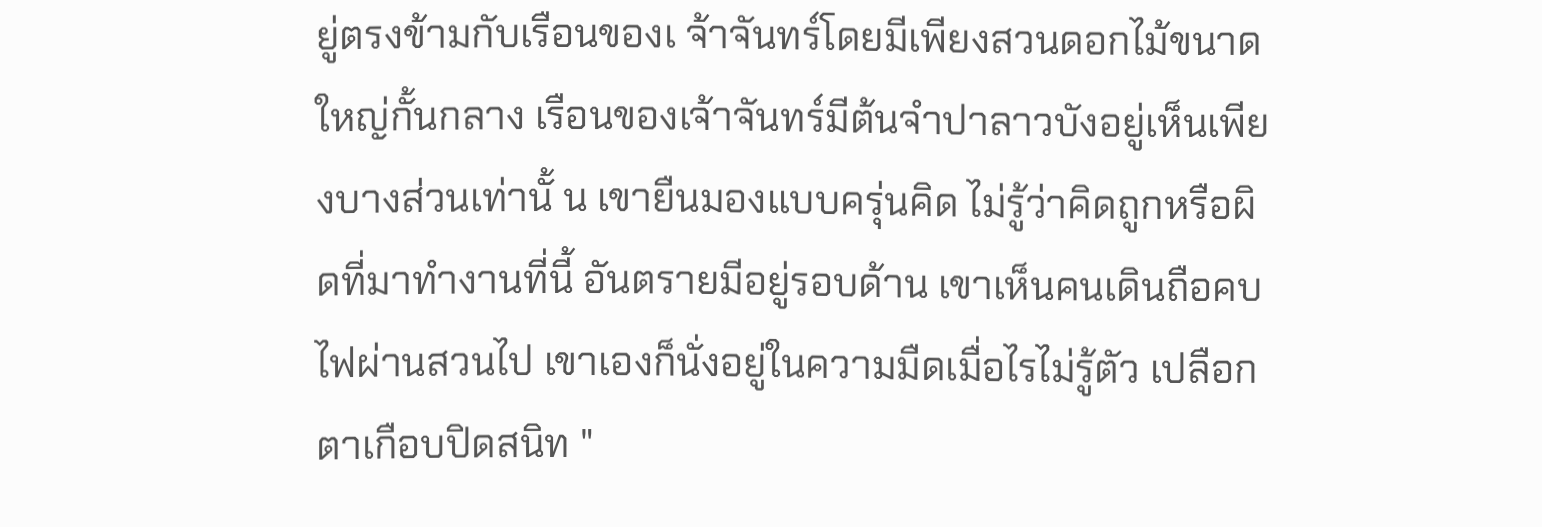ยู่ตรงข้ามกับเรือนของเ จ้าจันทร์โดยมีเพียงสวนดอกไม้ขนาดใหญ่กั้นกลาง เรือนของเจ้าจันทร์มีต้นจำปาลาวบังอยู่เห็นเพียงบางส่วนเท่านั้ น เขายืนมองแบบครุ่นคิด ไม่รู้ว่าคิดถูกหรือผิดที่มาทำงานที่นี้ อันตรายมีอยู่รอบด้าน เขาเห็นคนเดินถือคบไฟผ่านสวนไป เขาเองก็นั่งอยู่ในความมืดเมื่อไรไม่รู้ตัว เปลือกตาเกือบปิดสนิท "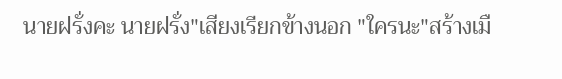นายฝรั่งคะ นายฝรั่ง"เสียงเรียกข้างนอก "ใครนะ"สร้างเมื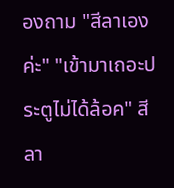องถาม "สีลาเองค่ะ" "เข้ามาเถอะประตูไม่ได้ล้อค" สีลา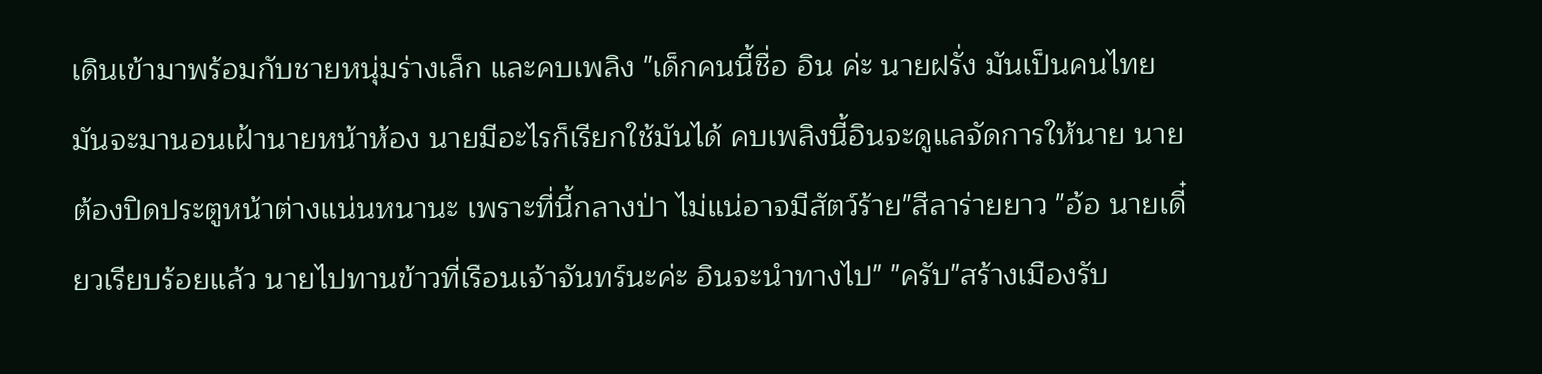เดินเข้ามาพร้อมกับชายหนุ่มร่างเล็ก และคบเพลิง "เด็กคนนี้ชื่อ อิน ค่ะ นายฝรั่ง มันเป็นคนไทย มันจะมานอนเฝ้านายหน้าห้อง นายมีอะไรก็เรียกใช้มันได้ คบเพลิงนี้อินจะดูแลจัดการให้นาย นายต้องปิดประตูหน้าต่างแน่นหนานะ เพราะที่นี้กลางป่า ไม่แน่อาจมีสัตว์ร้าย"สีลาร่ายยาว "อ้อ นายเดี๋ยวเรียบร้อยแล้ว นายไปทานข้าวที่เรือนเจ้าจันทร์นะค่ะ อินจะนำทางไป" "ครับ"สร้างเมืองรับ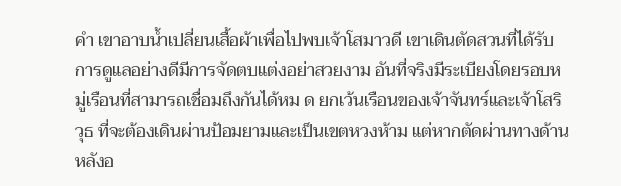คำ เขาอาบน้ำเปลี่ยนเสื้อผ้าเพื่อไปพบเจ้าโสมาวดี เขาเดินตัดสวนที่ได้รับการดูแลอย่างดีมีการจัดตบแต่งอย่าสวยงาม อันที่จริงมีระเบียงโดยรอบหมู่เรือนที่สามารถเชื่อมถึงกันได้หม ด ยกเว้นเรือนของเจ้าจันทร์และเจ้าโสริวุธ ที่จะต้องเดินผ่านป้อมยามและเป็นเขตหวงห้าม แต่หากตัดผ่านทางด้านหลังอ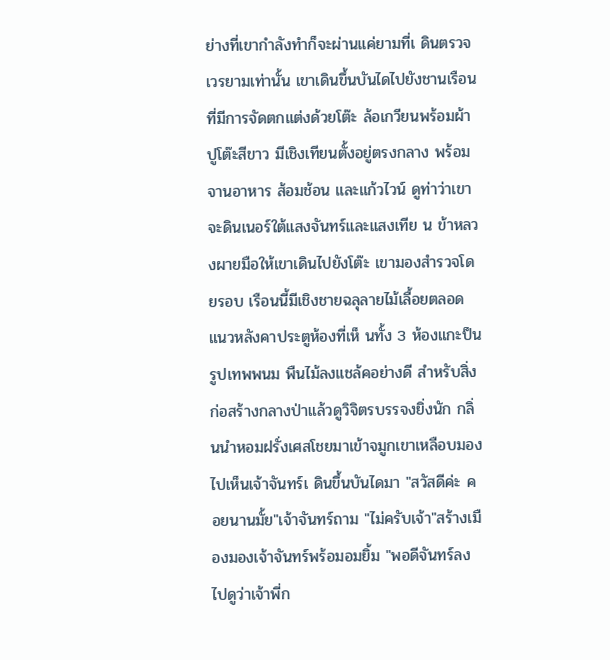ย่างที่เขากำลังทำก็จะผ่านแค่ยามที่เ ดินตรวจเวรยามเท่านั้น เขาเดินขึ้นบันไดไปยังชานเรือนที่มีการจัดตกแต่งด้วยโต๊ะ ล้อเกวียนพร้อมผ้าปูโต๊ะสีขาว มีเชิงเทียนตั้งอยู่ตรงกลาง พร้อมจานอาหาร ส้อมช้อน และแก้วไวน์ ดูท่าว่าเขาจะดินเนอร์ใต้แสงจันทร์และแสงเทีย น ข้าหลวงผายมือให้เขาเดินไปยังโต๊ะ เขามองสำรวจโดยรอบ เรือนนี้มีเชิงชายฉลุลายไม้เลื้อยตลอดแนวหลังคาประตูห้องที่เห็ นทั้ง 3 ห้องแกะป็นรูปเทพพนม พืนไม้ลงแชล้คอย่างดี สำหรับสิ่งก่อสร้างกลางป่าแล้วดูวิจิตรบรรจงยิ่งนัก กลิ่นนำหอมฝรั่งเศสโชยมาเข้าจมูกเขาเหลือบมองไปเห็นเจ้าจันทร์เ ดินขึ้นบันไดมา "สวัสดีค่ะ คอยนานมั้ย"เจ้าจันทร์ถาม "ไม่ครับเจ้า"สร้างเมืองมองเจ้าจันทร์พร้อมอมยิ้ม "พอดีจันทร์ลงไปดูว่าเจ้าพี่ก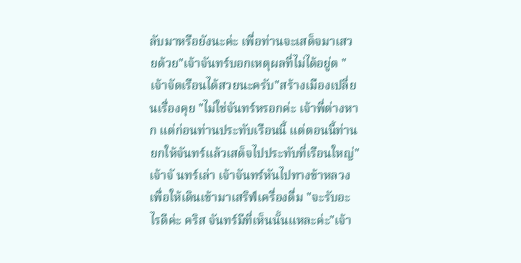ลับมาหรือยังนะค่ะ เพื่อท่านจะเสด็จมาเสวยด้วย"เจ้าจันทร์บอกเหตุผลที่ไม่ได้อยู่ต "เจ้าจัดเรือนได้สวยนะครับ"สร้างเมืองเปลี่ยนเรื่องคุย "ไม่ใช่จันทร์หรอกค่ะ เจ้าพี่ต่างหาก แต่ก่อนท่านประทับเรือนนี้ แต่ตอนนี้ท่านยกให้จันทร์แล้วเสด็จไปประทับที่เรือนใหญ่"เจ้าจั นทร์เล่า เจ้าจันทร์หันไปทางข้าหลวง เพื่อให้เดินเข้ามาเสริฟ์เครื่องดื่ม "จะรับอะไรดีค่ะ คริส จันทร์มีที่เห็นนั้นแหละค่ะ"เจ้า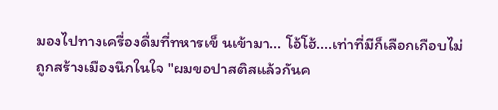มองไปทางเครื่องดื่มที่ทหารเข็ นเข้ามา... โอ้โฮ้....เท่าที่มีก็เลือกเกือบไม่ถูกสร้างเมืองนึกในใจ "ผมขอปาสติสแล้วกันค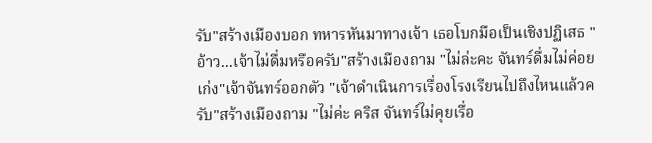รับ"สร้างเมืองบอก ทหารหันมาทางเจ้า เธอโบกมือเป็นเชิงปฏิเสธ "อ้าว...เจ้าไม่ดื่มหรือครับ"สร้างเมืองถาม "ไม่ล่ะคะ จันทร์ดื่มไม่ค่อยเก่ง"เจ้าจันทร์ออกตัว "เจ้าดำเนินการเรื่องโรงเรียนไปถึงไหนแล้วครับ"สร้างเมืองถาม "ไม่ค่ะ คริส จันทร์ไม่คุยเรื่อ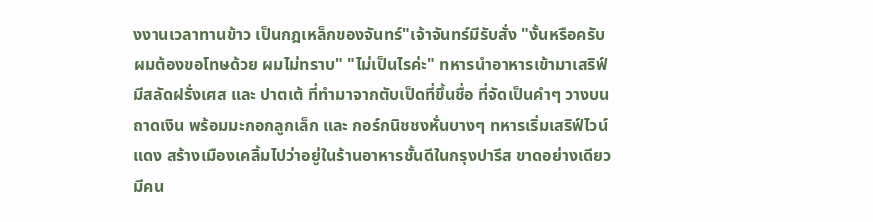งงานเวลาทานข้าว เป็นกฎเหล็กของจันทร์"เจ้าจันทร์มีรับสั่ง "งั้นหรือครับ ผมต้องขอโทษด้วย ผมไม่ทราบ" "ไม่เป็นไรค่ะ" ทหารนำอาหารเข้ามาเสริฟ์มีสลัดฝรั่งเศส และ ปาตเต้ ที่ทำมาจากตับเป็ดที่ขึ้นชื่อ ที่จัดเป็นคำๆ วางบนถาดเงิน พร้อมมะกอกลูกเล็ก และ กอร์กนิชชงหั่นบางๆ ทหารเริ่มเสริฟ์ไวน์แดง สร้างเมืองเคลิ้มไปว่าอยู่ในร้านอาหารชั้นดีในกรุงปารีส ขาดอย่างเดียวมีคน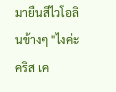มายืนสีไวโอลินข้างๆ "ไงค่ะ คริส เค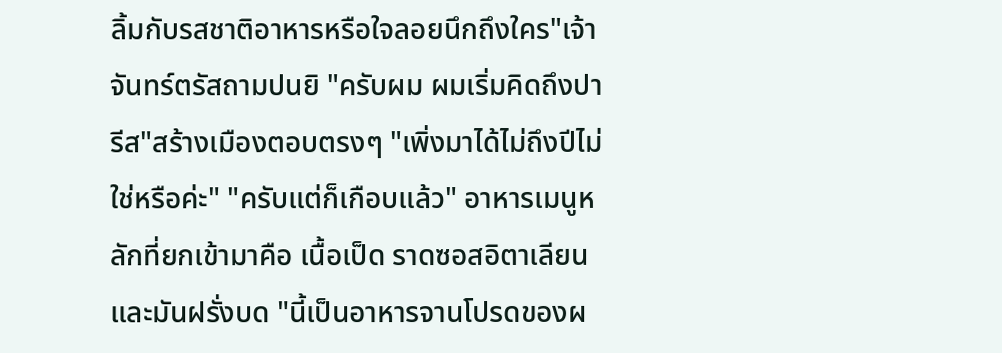ลิ้มกับรสชาติอาหารหรือใจลอยนึกถึงใคร"เจ้าจันทร์ตรัสถามปนยิ "ครับผม ผมเริ่มคิดถึงปารีส"สร้างเมืองตอบตรงๆ "เพิ่งมาได้ไม่ถึงปีไม่ใช่หรือค่ะ" "ครับแต่ก็เกือบแล้ว" อาหารเมนูหลักที่ยกเข้ามาคือ เนื้อเป็ด ราดซอสอิตาเลียน และมันฝรั่งบด "นี้เป็นอาหารจานโปรดของผ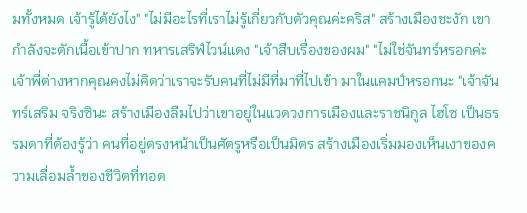มทั้งหมด เจ้ารู้ได้ยังไง" "ไม่มีอะไรที่เราไม่รู้เกี่ยวกับตัวคุณค่ะคริส" สร้างเมืองชะงัก เขากำลังจะตักเนื้อเข้าปาก ทหารเสริฟ์ไวน์แดง "เจ้าสืบเรื่องของผม" "ไม่ใช่จันทร์หรอกค่ะ เจ้าพี่ต่างหากคุณคงไม่คิดว่าเราจะรับคนที่ไม่มีที่มาที่ไปเข้า มาในแคมป์หรอกนะ "เจ้าจันทร์เสริม จริงซินะ สร้างเมืองลืมไปว่าเขาอยู่ในแวดวงการเมืองและราชนิกูล ไฮโซ เป็นธรรมดาที่ต้องรู้ว่า คนที่อยู่ตรงหน้าเป็นศัตรูหรือเป็นมิตร สร้างเมืองเริ่มมองเห็นเงาของความเลื่อมล้ำของชีวิตที่ทอด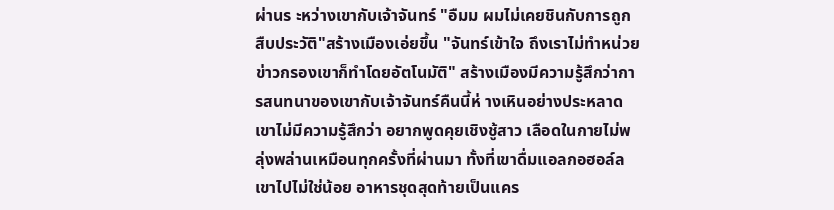ผ่านร ะหว่างเขากับเจ้าจันทร์ "อืมม ผมไม่เคยชินกับการถูกสืบประวัติ"สร้างเมืองเอ่ยขึ้น "จันทร์เข้าใจ ถึงเราไม่ทำหน่วยข่าวกรองเขาก็ทำโดยอัตโนมัติ" สร้างเมืองมีความรู้สึกว่าการสนทนาของเขากับเจ้าจันทร์คืนนี้ห่ างเหินอย่างประหลาดเขาไม่มีความรู้สึกว่า อยากพูดคุยเชิงชู้สาว เลือดในกายไม่พลุ่งพล่านเหมือนทุกครั้งที่ผ่านมา ทั้งที่เขาดื่มแอลกอฮอล์ลเขาไปไม่ใช่น้อย อาหารชุดสุดท้ายเป็นแคร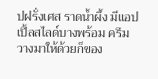ปฝรั่งเศส ราดน้ำผึ้ง มีแอปเปิ้ลสไลด์บางพร้อม ครีม วางมาให้ด้วยก็ของ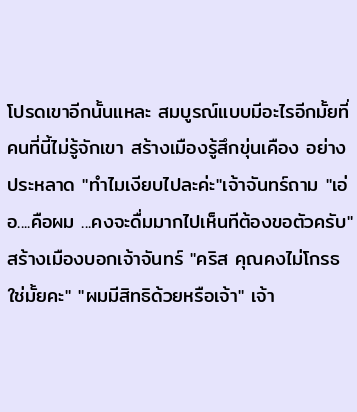โปรดเขาอีกนั้นแหละ สมบูรณ์แบบมีอะไรอีกมั้ยที่คนที่นี้ไม่รู้จักเขา สร้างเมืองรู้สึกขุ่นเคือง อย่างประหลาด "ทำไมเงียบไปละค่ะ"เจ้าจันทร์ถาม "เอ่อ....คือผม ...คงจะดื่มมากไปเห็นทีต้องขอตัวครับ"สร้างเมืองบอกเจ้าจันทร์ "คริส คุณคงไม่โกรธใช่มั้ยคะ" "ผมมีสิทธิด้วยหรือเจ้า" เจ้า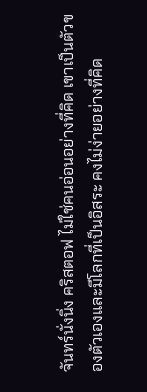จันทร์นั่งนิ่ง คริสตอฟ ไม่ใช่คนอ่อนอย่างที่คิด เขาเป็นตัวของตัวเองและมีโลกที่เป็นอิสระ คงไม่ง่ายอย่างที่คิด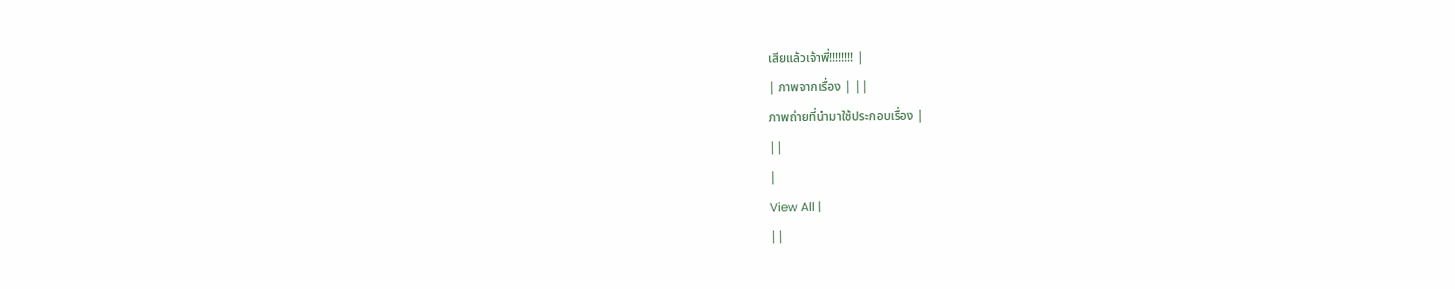เสียแล้วเจ้าพี่!!!!!!!! |
| ภาพจากเรื่อง | ||
ภาพถ่ายที่นำมาใช้ประกอบเรื่อง |
||
|
View All |
||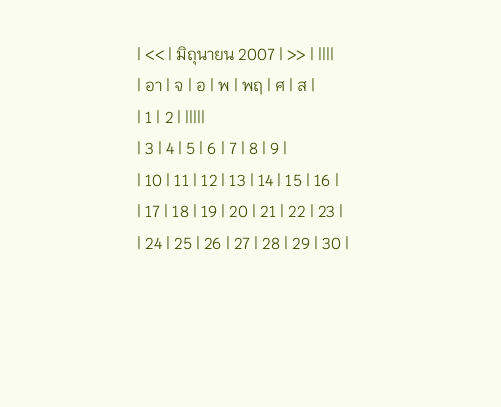| << | มิถุนายน 2007 | >> | ||||
| อา | จ | อ | พ | พฤ | ศ | ส |
| 1 | 2 | |||||
| 3 | 4 | 5 | 6 | 7 | 8 | 9 |
| 10 | 11 | 12 | 13 | 14 | 15 | 16 |
| 17 | 18 | 19 | 20 | 21 | 22 | 23 |
| 24 | 25 | 26 | 27 | 28 | 29 | 30 |